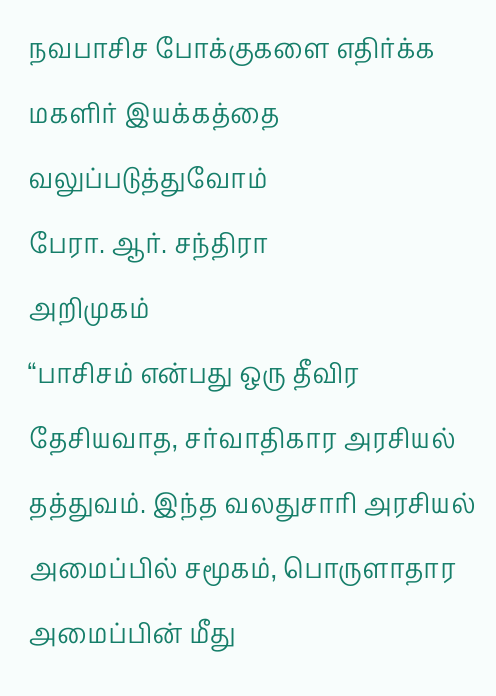நவபாசிச போக்குகளை எதிர்க்க மகளிர் இயக்கத்தை வலுப்படுத்துவோம்
பேரா. ஆர். சந்திரா
அறிமுகம்
“பாசிசம் என்பது ஒரு தீவிர தேசியவாத, சர்வாதிகார அரசியல் தத்துவம். இந்த வலதுசாரி அரசியல் அமைப்பில் சமூகம், பொருளாதார அமைப்பின் மீது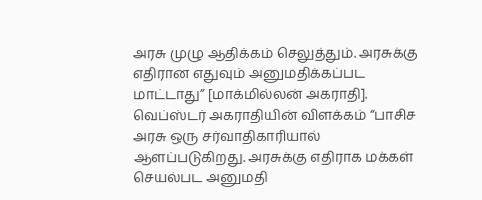அரசு முழு ஆதிக்கம் செலுத்தும். அரசுக்கு எதிரான எதுவும் அனுமதிக்கப்பட மாட்டாது” [மாக்மில்லன் அகராதி]. வெப்ஸ்டர் அகராதியின் விளக்கம் “பாசிச அரசு ஒரு சர்வாதிகாரியால் ஆளப்படுகிறது. அரசுக்கு எதிராக மக்கள் செயல்பட அனுமதி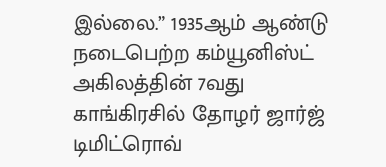இல்லை.” 1935ஆம் ஆண்டு நடைபெற்ற கம்யூனிஸ்ட் அகிலத்தின் 7வது காங்கிரசில் தோழர் ஜார்ஜ் டிமிட்ரொவ்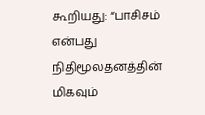கூறியது: “பாசிசம் என்பது நிதிமூலதனத்தின் மிகவும்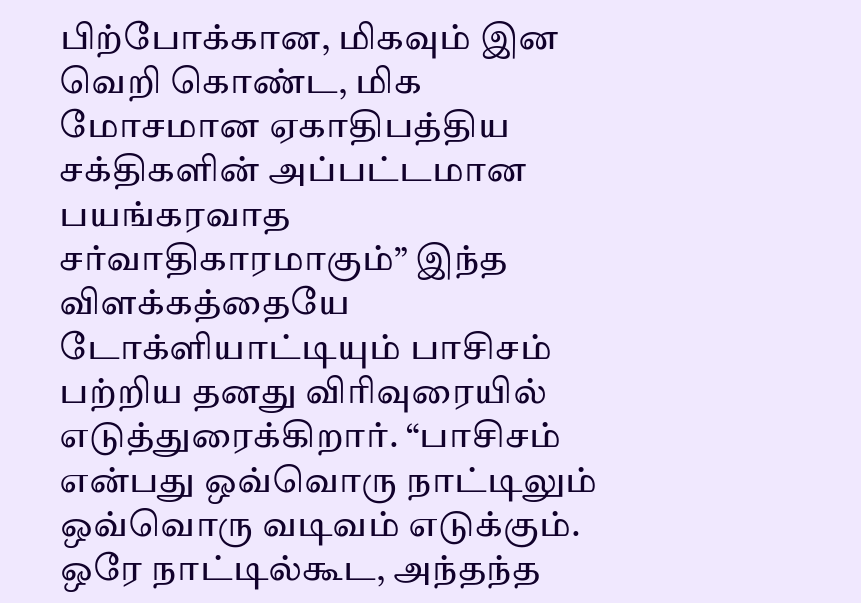பிற்போக்கான, மிகவும் இன வெறி கொண்ட, மிக மோசமான ஏகாதிபத்திய சக்திகளின் அப்பட்டமான பயங்கரவாத சர்வாதிகாரமாகும்” இந்த விளக்கத்தையே டோக்ளியாட்டியும் பாசிசம் பற்றிய தனது விரிவுரையில் எடுத்துரைக்கிறார். “பாசிசம் என்பது ஒவ்வொரு நாட்டிலும் ஒவ்வொரு வடிவம் எடுக்கும். ஒரே நாட்டில்கூட, அந்தந்த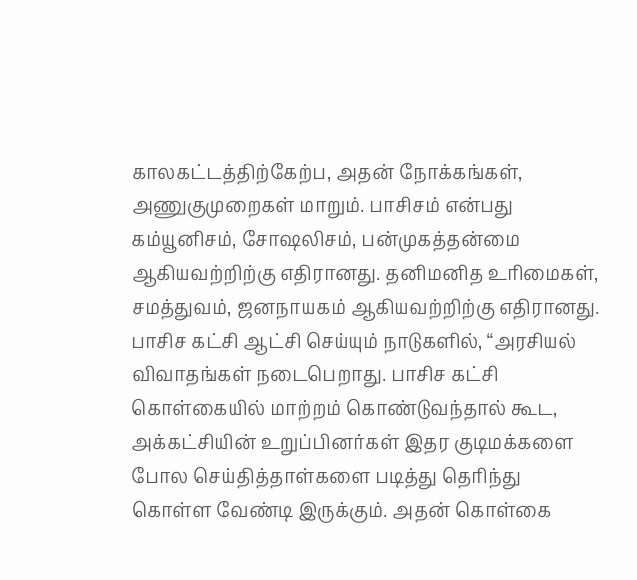காலகட்டத்திற்கேற்ப, அதன் நோக்கங்கள், அணுகுமுறைகள் மாறும். பாசிசம் என்பது கம்யூனிசம், சோஷலிசம், பன்முகத்தன்மை ஆகியவற்றிற்கு எதிரானது. தனிமனித உரிமைகள், சமத்துவம், ஜனநாயகம் ஆகியவற்றிற்கு எதிரானது. பாசிச கட்சி ஆட்சி செய்யும் நாடுகளில், “அரசியல் விவாதங்கள் நடைபெறாது. பாசிச கட்சி கொள்கையில் மாற்றம் கொண்டுவந்தால் கூட, அக்கட்சியின் உறுப்பினர்கள் இதர குடிமக்களை போல செய்தித்தாள்களை படித்து தெரிந்து கொள்ள வேண்டி இருக்கும். அதன் கொள்கை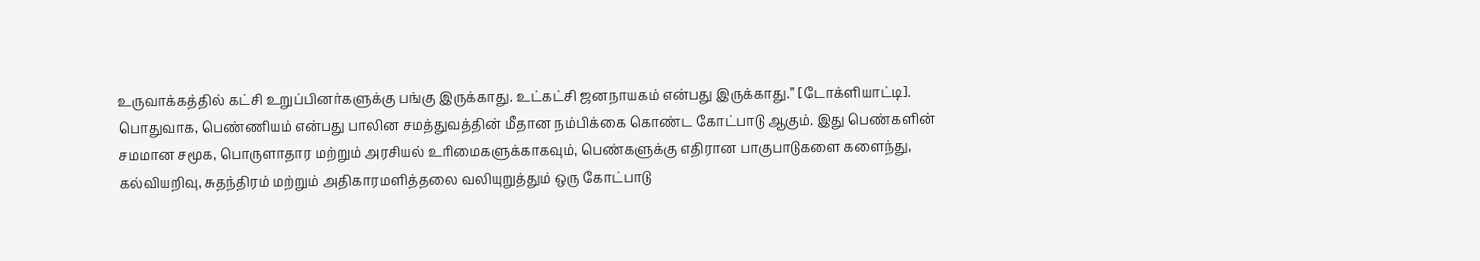உருவாக்கத்தில் கட்சி உறுப்பினர்களுக்கு பங்கு இருக்காது. உட்கட்சி ஜனநாயகம் என்பது இருக்காது.” [டோக்ளியாட்டி].
பொதுவாக, பெண்ணியம் என்பது பாலின சமத்துவத்தின் மீதான நம்பிக்கை கொண்ட கோட்பாடு ஆகும். இது பெண்களின் சமமான சமூக, பொருளாதார மற்றும் அரசியல் உரிமைகளுக்காகவும், பெண்களுக்கு எதிரான பாகுபாடுகளை களைந்து, கல்வியறிவு, சுதந்திரம் மற்றும் அதிகாரமளித்தலை வலியுறுத்தும் ஒரு கோட்பாடு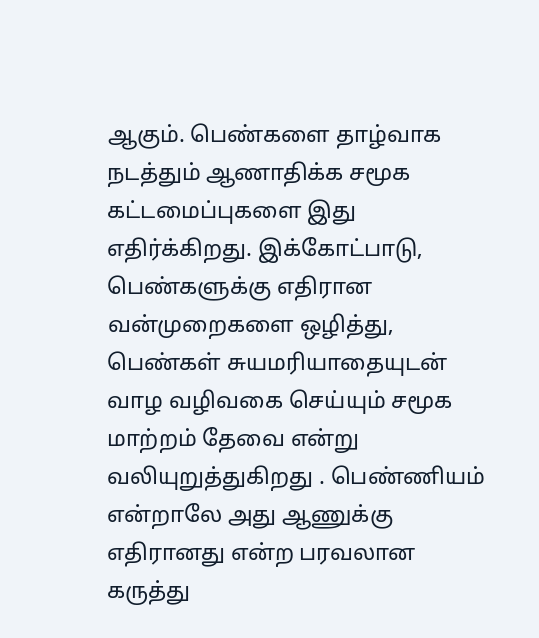ஆகும். பெண்களை தாழ்வாக நடத்தும் ஆணாதிக்க சமூக கட்டமைப்புகளை இது எதிர்க்கிறது. இக்கோட்பாடு, பெண்களுக்கு எதிரான வன்முறைகளை ஒழித்து, பெண்கள் சுயமரியாதையுடன் வாழ வழிவகை செய்யும் சமூக மாற்றம் தேவை என்று வலியுறுத்துகிறது . பெண்ணியம் என்றாலே அது ஆணுக்கு எதிரானது என்ற பரவலான கருத்து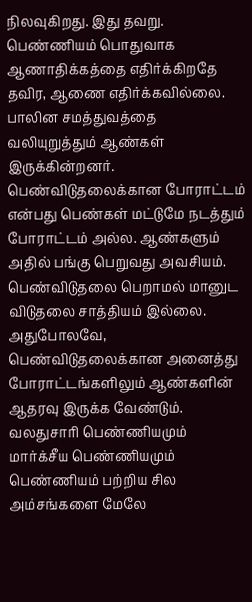நிலவுகிறது. இது தவறு. பெண்ணியம் பொதுவாக ஆணாதிக்கத்தை எதிர்க்கிறதே தவிர, ஆணை எதிர்க்கவில்லை. பாலின சமத்துவத்தை வலியுறுத்தும் ஆண்கள் இருக்கின்றனர். பெண்விடுதலைக்கான போராட்டம் என்பது பெண்கள் மட்டுமே நடத்தும் போராட்டம் அல்ல. ஆண்களும் அதில் பங்கு பெறுவது அவசியம். பெண்விடுதலை பெறாமல் மானுட விடுதலை சாத்தியம் இல்லை. அதுபோலவே, பெண்விடுதலைக்கான அனைத்து போராட்டங்களிலும் ஆண்களின் ஆதரவு இருக்க வேண்டும்.
வலதுசாரி பெண்ணியமும் மார்க்சீய பெண்ணியமும்
பெண்ணியம் பற்றிய சில அம்சங்களை மேலே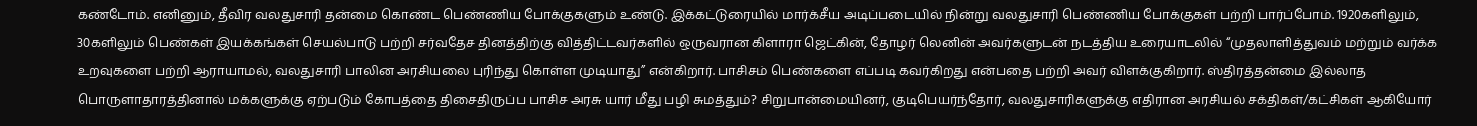கண்டோம். எனினும், தீவிர வலதுசாரி தன்மை கொண்ட பெண்ணிய போக்குகளும் உண்டு. இக்கட்டுரையில் மார்க்சீய அடிப்படையில் நின்று வலதுசாரி பெண்ணிய போக்குகள் பற்றி பார்ப்போம். 1920களிலும், 30களிலும் பெண்கள் இயக்கங்கள் செயல்பாடு பற்றி சர்வதேச தினத்திற்கு வித்திட்டவர்களில் ஒருவரான கிளாரா ஜெட்கின், தோழர் லெனின் அவர்களுடன் நடத்திய உரையாடலில் “முதலாளித்துவம் மற்றும் வர்க்க உறவுகளை பற்றி ஆராயாமல், வலதுசாரி பாலின அரசியலை புரிந்து கொள்ள முடியாது” என்கிறார். பாசிசம் பெண்களை எப்படி கவர்கிறது என்பதை பற்றி அவர் விளக்குகிறார். ஸ்திரத்தன்மை இல்லாத பொருளாதாரத்தினால் மக்களுக்கு ஏற்படும் கோபத்தை திசைதிருப்ப பாசிச அரசு யார் மீது பழி சுமத்தும்? சிறுபான்மையினர், குடிபெயர்ந்தோர், வலதுசாரிகளுக்கு எதிரான அரசியல் சக்திகள்/கட்சிகள் ஆகியோர்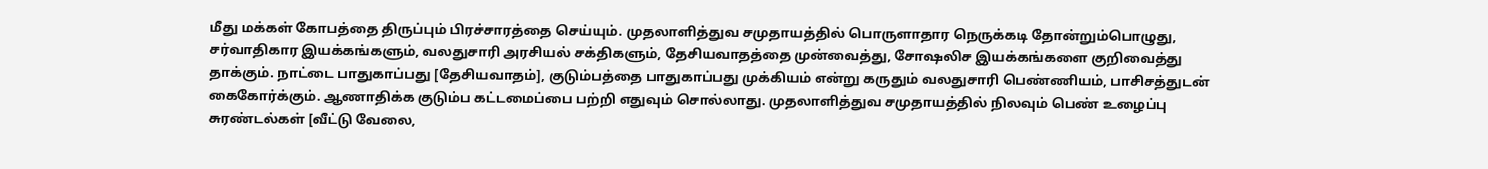மீது மக்கள் கோபத்தை திருப்பும் பிரச்சாரத்தை செய்யும். முதலாளித்துவ சமுதாயத்தில் பொருளாதார நெருக்கடி தோன்றும்பொழுது, சர்வாதிகார இயக்கங்களும், வலதுசாரி அரசியல் சக்திகளும், தேசியவாதத்தை முன்வைத்து, சோஷலிச இயக்கங்களை குறிவைத்து தாக்கும். நாட்டை பாதுகாப்பது [தேசியவாதம்], குடும்பத்தை பாதுகாப்பது முக்கியம் என்று கருதும் வலதுசாரி பெண்ணியம், பாசிசத்துடன் கைகோர்க்கும். ஆணாதிக்க குடும்ப கட்டமைப்பை பற்றி எதுவும் சொல்லாது. முதலாளித்துவ சமுதாயத்தில் நிலவும் பெண் உழைப்பு சுரண்டல்கள் [வீட்டு வேலை,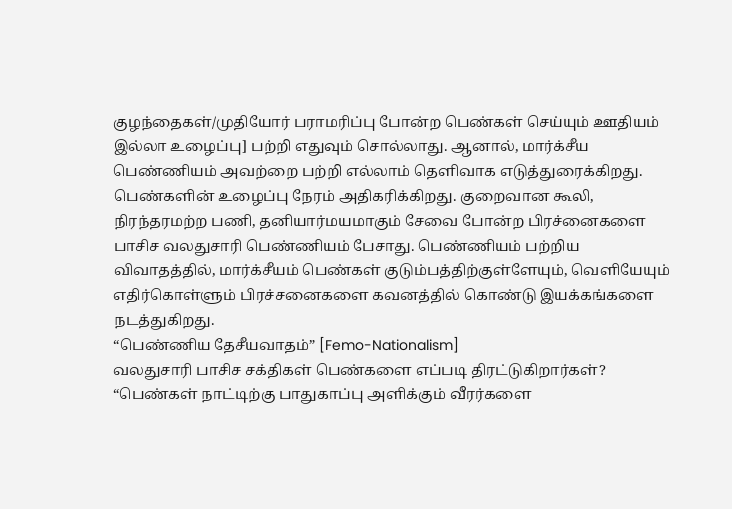குழந்தைகள்/முதியோர் பராமரிப்பு போன்ற பெண்கள் செய்யும் ஊதியம் இல்லா உழைப்பு] பற்றி எதுவும் சொல்லாது. ஆனால், மார்க்சீய பெண்ணியம் அவற்றை பற்றி எல்லாம் தெளிவாக எடுத்துரைக்கிறது. பெண்களின் உழைப்பு நேரம் அதிகரிக்கிறது. குறைவான கூலி, நிரந்தரமற்ற பணி, தனியார்மயமாகும் சேவை போன்ற பிரச்னைகளை பாசிச வலதுசாரி பெண்ணியம் பேசாது. பெண்ணியம் பற்றிய விவாதத்தில், மார்க்சீயம் பெண்கள் குடும்பத்திற்குள்ளேயும், வெளியேயும் எதிர்கொள்ளும் பிரச்சனைகளை கவனத்தில் கொண்டு இயக்கங்களை நடத்துகிறது.
“பெண்ணிய தேசீயவாதம்” [Femo-Nationalism]
வலதுசாரி பாசிச சக்திகள் பெண்களை எப்படி திரட்டுகிறார்கள்? “பெண்கள் நாட்டிற்கு பாதுகாப்பு அளிக்கும் வீரர்களை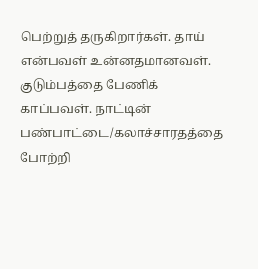பெற்றுத் தருகிறார்கள். தாய் என்பவள் உன்னதமானவள். குடும்பத்தை பேணிக் காப்பவள். நாட்டின் பண்பாட்டை/கலாச்சாரதத்தை போற்றி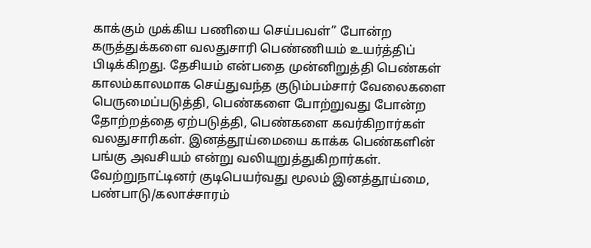காக்கும் முக்கிய பணியை செய்பவள்” போன்ற கருத்துக்களை வலதுசாரி பெண்ணியம் உயர்த்திப் பிடிக்கிறது. தேசியம் என்பதை முன்னிறுத்தி பெண்கள் காலம்காலமாக செய்துவந்த குடும்பம்சார் வேலைகளை பெருமைப்படுத்தி, பெண்களை போற்றுவது போன்ற தோற்றத்தை ஏற்படுத்தி, பெண்களை கவர்கிறார்கள் வலதுசாரிகள். இனத்தூய்மையை காக்க பெண்களின் பங்கு அவசியம் என்று வலியுறுத்துகிறார்கள். வேற்றுநாட்டினர் குடிபெயர்வது மூலம் இனத்தூய்மை, பண்பாடு/கலாச்சாரம்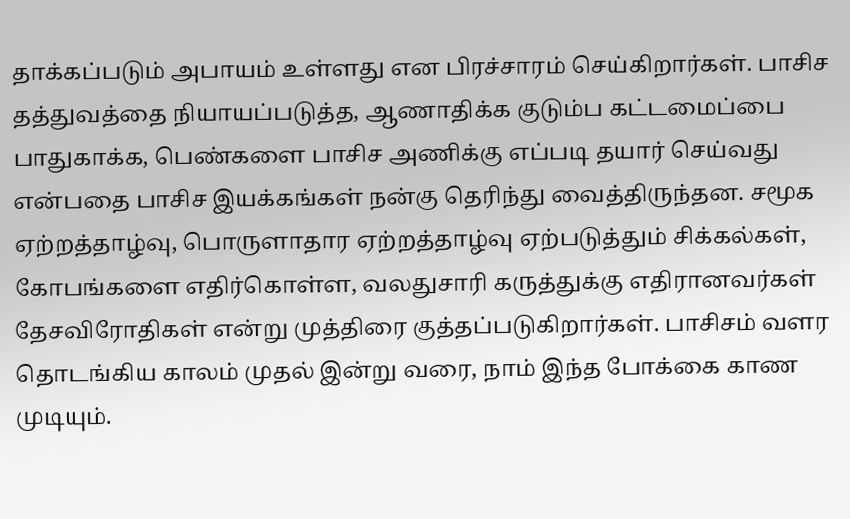தாக்கப்படும் அபாயம் உள்ளது என பிரச்சாரம் செய்கிறார்கள். பாசிச தத்துவத்தை நியாயப்படுத்த, ஆணாதிக்க குடும்ப கட்டமைப்பை பாதுகாக்க, பெண்களை பாசிச அணிக்கு எப்படி தயார் செய்வது என்பதை பாசிச இயக்கங்கள் நன்கு தெரிந்து வைத்திருந்தன. சமூக ஏற்றத்தாழ்வு, பொருளாதார ஏற்றத்தாழ்வு ஏற்படுத்தும் சிக்கல்கள், கோபங்களை எதிர்கொள்ள, வலதுசாரி கருத்துக்கு எதிரானவர்கள் தேசவிரோதிகள் என்று முத்திரை குத்தப்படுகிறார்கள். பாசிசம் வளர தொடங்கிய காலம் முதல் இன்று வரை, நாம் இந்த போக்கை காண முடியும்.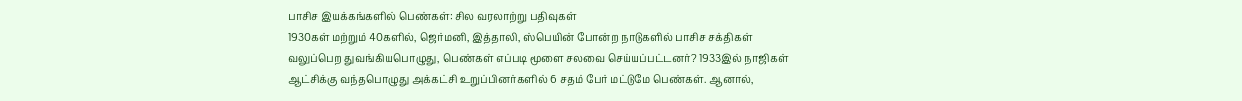பாசிச இயக்கங்களில் பெண்கள்: சில வரலாற்று பதிவுகள்
1930கள் மற்றும் 40களில், ஜெர்மனி, இத்தாலி, ஸ்பெயின் போன்ற நாடுகளில் பாசிச சக்திகள் வலுப்பெற துவங்கியபொழுது, பெண்கள் எப்படி மூளை சலவை செய்யப்பட்டனர்? 1933இல் நாஜிகள் ஆட்சிக்கு வந்தபொழுது அக்கட்சி உறுப்பினர்களில் 6 சதம் பேர் மட்டுமே பெண்கள். ஆனால்,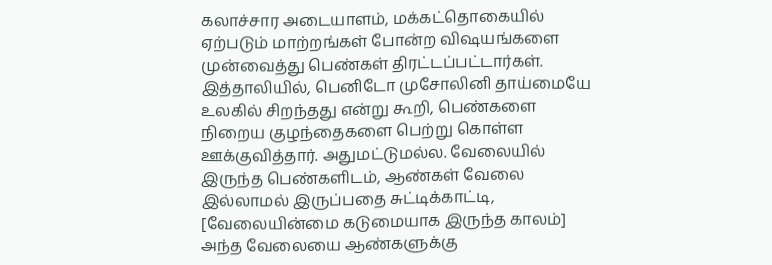கலாச்சார அடையாளம், மக்கட்தொகையில் ஏற்படும் மாற்றங்கள் போன்ற விஷயங்களை முன்வைத்து பெண்கள் திரட்டப்பட்டார்கள். இத்தாலியில், பெனிடோ முசோலினி தாய்மையே உலகில் சிறந்தது என்று கூறி, பெண்களை நிறைய குழந்தைகளை பெற்று கொள்ள ஊக்குவித்தார். அதுமட்டுமல்ல. வேலையில் இருந்த பெண்களிடம், ஆண்கள் வேலை இல்லாமல் இருப்பதை சுட்டிக்காட்டி, [வேலையின்மை கடுமையாக இருந்த காலம்] அந்த வேலையை ஆண்களுக்கு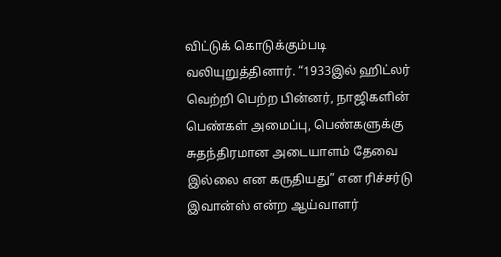விட்டுக் கொடுக்கும்படி வலியுறுத்தினார். “1933இல் ஹிட்லர் வெற்றி பெற்ற பின்னர், நாஜிகளின் பெண்கள் அமைப்பு, பெண்களுக்கு சுதந்திரமான அடையாளம் தேவை இல்லை என கருதியது” என ரிச்சர்டு இவான்ஸ் என்ற ஆய்வாளர்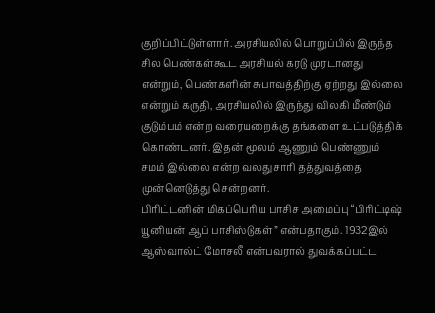குறிப்பிட்டுள்ளார். அரசியலில் பொறுப்பில் இருந்த சில பெண்கள்கூட அரசியல் கரடு முரடானது என்றும், பெண்களின் சுபாவத்திற்கு ஏற்றது இல்லை என்றும் கருதி, அரசியலில் இருந்து விலகி மீண்டும் குடும்பம் என்ற வரையறைக்கு தங்களை உட்படுத்திக் கொண்டனர். இதன் மூலம் ஆணும் பெண்ணும் சமம் இல்லை என்ற வலதுசாரி தத்துவத்தை முன்னெடுத்து சென்றனர்.
பிரிட்டனின் மிகப்பெரிய பாசிச அமைப்பு “பிரிட்டிஷ் யூனியன் ஆப் பாசிஸ்டுகள்” என்பதாகும். 1932இல் ஆஸ்வால்ட் மோசலீ என்பவரால் துவக்கப்பட்ட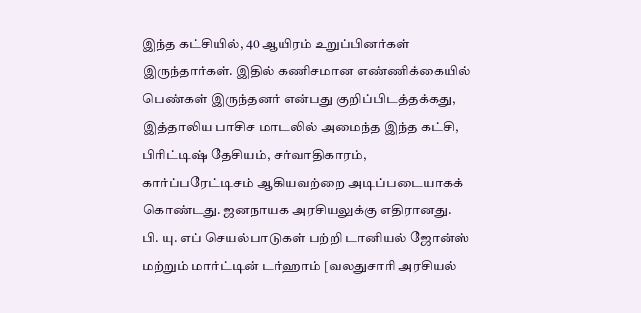இந்த கட்சியில், 40 ஆயிரம் உறுப்பினர்கள் இருந்தார்கள். இதில் கணிசமான எண்ணிக்கையில் பெண்கள் இருந்தனர் என்பது குறிப்பிடத்தக்கது, இத்தாலிய பாசிச மாடலில் அமைந்த இந்த கட்சி, பிரிட்டிஷ் தேசியம், சர்வாதிகாரம், கார்ப்பரேட்டிசம் ஆகியவற்றை அடிப்படையாகக் கொண்டது. ஜனநாயக அரசியலுக்கு எதிரானது. பி. யு. எப் செயல்பாடுகள் பற்றி டானியல் ஜோன்ஸ் மற்றும் மார்ட்டின் டர்ஹாம் [வலதுசாரி அரசியல்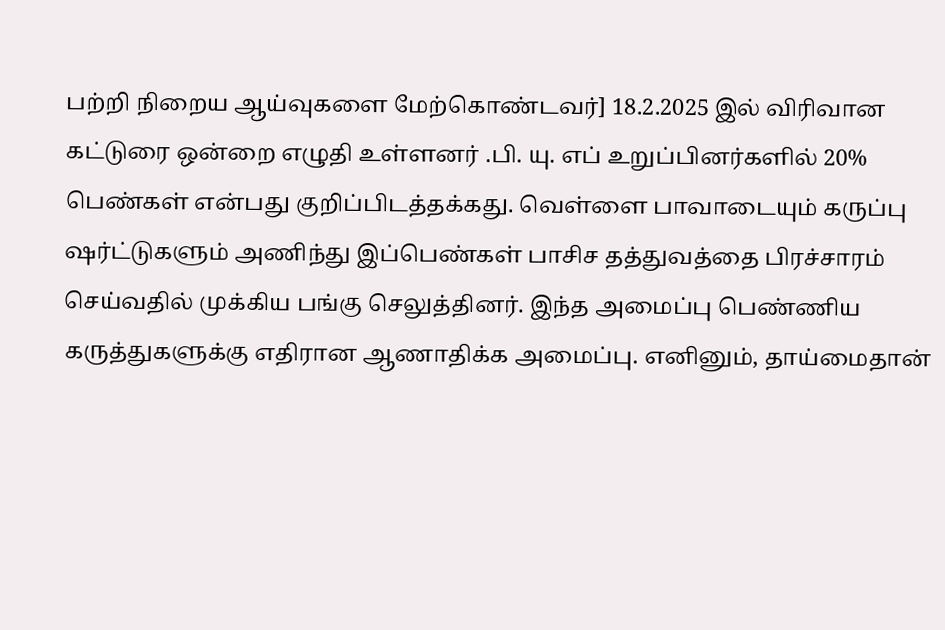பற்றி நிறைய ஆய்வுகளை மேற்கொண்டவர்] 18.2.2025 இல் விரிவான கட்டுரை ஒன்றை எழுதி உள்ளனர் .பி. யு. எப் உறுப்பினர்களில் 20% பெண்கள் என்பது குறிப்பிடத்தக்கது. வெள்ளை பாவாடையும் கருப்பு ஷர்ட்டுகளும் அணிந்து இப்பெண்கள் பாசிச தத்துவத்தை பிரச்சாரம் செய்வதில் முக்கிய பங்கு செலுத்தினர். இந்த அமைப்பு பெண்ணிய கருத்துகளுக்கு எதிரான ஆணாதிக்க அமைப்பு. எனினும், தாய்மைதான்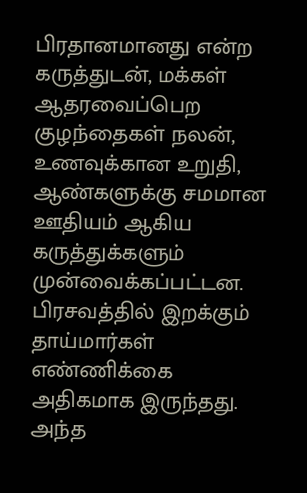பிரதானமானது என்ற கருத்துடன், மக்கள் ஆதரவைப்பெற குழந்தைகள் நலன், உணவுக்கான உறுதி, ஆண்களுக்கு சமமான ஊதியம் ஆகிய கருத்துக்களும் முன்வைக்கப்பட்டன. பிரசவத்தில் இறக்கும் தாய்மார்கள் எண்ணிக்கை அதிகமாக இருந்தது. அந்த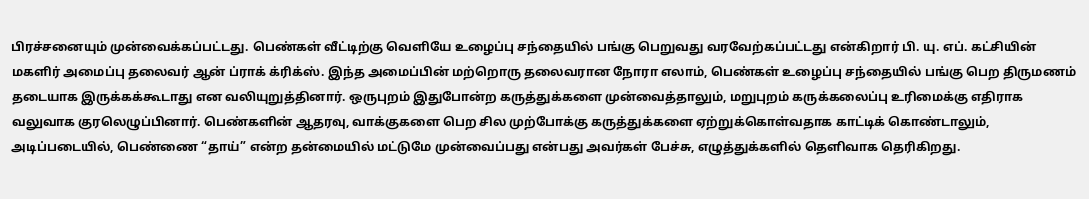பிரச்சனையும் முன்வைக்கப்பட்டது. பெண்கள் வீட்டிற்கு வெளியே உழைப்பு சந்தையில் பங்கு பெறுவது வரவேற்கப்பட்டது என்கிறார் பி. யு. எப். கட்சியின் மகளிர் அமைப்பு தலைவர் ஆன் ப்ராக் க்ரிக்ஸ். இந்த அமைப்பின் மற்றொரு தலைவரான நோரா எலாம், பெண்கள் உழைப்பு சந்தையில் பங்கு பெற திருமணம் தடையாக இருக்கக்கூடாது என வலியுறுத்தினார். ஒருபுறம் இதுபோன்ற கருத்துக்களை முன்வைத்தாலும், மறுபுறம் கருக்கலைப்பு உரிமைக்கு எதிராக வலுவாக குரலெழுப்பினார். பெண்களின் ஆதரவு, வாக்குகளை பெற சில முற்போக்கு கருத்துக்களை ஏற்றுக்கொள்வதாக காட்டிக் கொண்டாலும், அடிப்படையில், பெண்ணை “தாய்” என்ற தன்மையில் மட்டுமே முன்வைப்பது என்பது அவர்கள் பேச்சு, எழுத்துக்களில் தெளிவாக தெரிகிறது.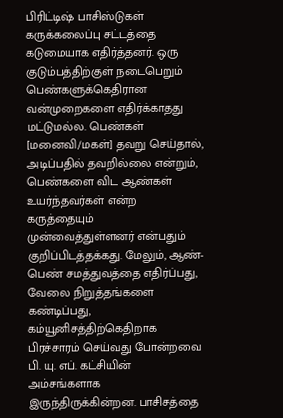பிரிட்டிஷ் பாசிஸ்டுகள் கருக்கலைப்பு சட்டத்தை கடுமையாக எதிர்த்தனர். ஒரு குடும்பத்திற்குள் நடைபெறும் பெண்களுக்கெதிரான வன்முறைகளை எதிர்க்காதது மட்டுமல்ல. பெண்கள் [மனைவி/மகள்] தவறு செய்தால், அடிப்பதில் தவறில்லை என்றும், பெண்களை விட ஆண்கள் உயர்ந்தவர்கள் என்ற கருத்தையும் முன்வைத்துள்ளனர் என்பதும் குறிப்பிடத்தக்கது. மேலும், ஆண்-பெண் சமத்துவத்தை எதிர்ப்பது, வேலை நிறுத்தங்களை கண்டிப்பது, கம்யூனிசத்திற்கெதிறாக பிரச்சாரம் செய்வது போன்றவை பி. யு. எப். கட்சியின் அம்சங்களாக இருந்திருக்கின்றன. பாசிசத்தை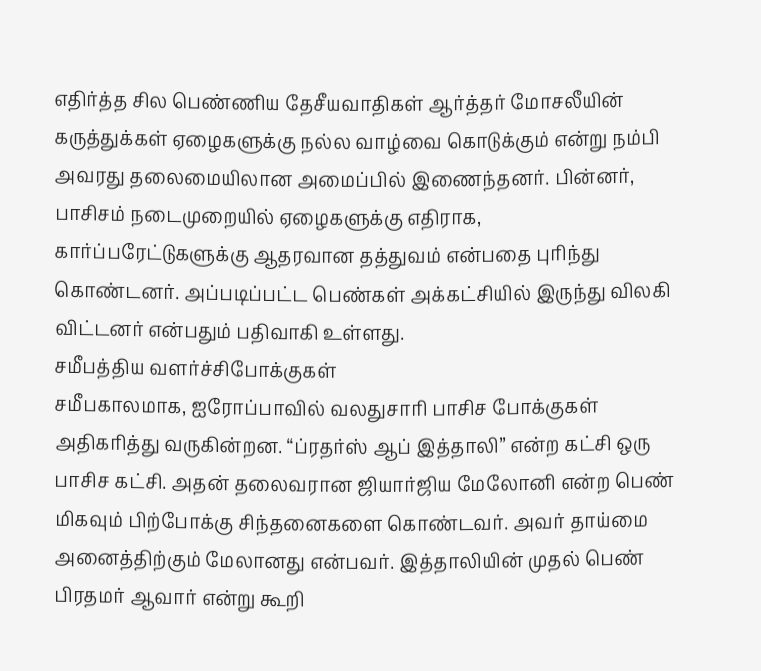எதிர்த்த சில பெண்ணிய தேசீயவாதிகள் ஆர்த்தர் மோசலீயின் கருத்துக்கள் ஏழைகளுக்கு நல்ல வாழ்வை கொடுக்கும் என்று நம்பி அவரது தலைமையிலான அமைப்பில் இணைந்தனர். பின்னர், பாசிசம் நடைமுறையில் ஏழைகளுக்கு எதிராக, கார்ப்பரேட்டுகளுக்கு ஆதரவான தத்துவம் என்பதை புரிந்து கொண்டனர். அப்படிப்பட்ட பெண்கள் அக்கட்சியில் இருந்து விலகி விட்டனர் என்பதும் பதிவாகி உள்ளது.
சமீபத்திய வளர்ச்சிபோக்குகள்
சமீபகாலமாக, ஐரோப்பாவில் வலதுசாரி பாசிச போக்குகள் அதிகரித்து வருகின்றன. “ப்ரதர்ஸ் ஆப் இத்தாலி” என்ற கட்சி ஒரு பாசிச கட்சி. அதன் தலைவரான ஜியார்ஜிய மேலோனி என்ற பெண் மிகவும் பிற்போக்கு சிந்தனைகளை கொண்டவர். அவர் தாய்மை அனைத்திற்கும் மேலானது என்பவர். இத்தாலியின் முதல் பெண் பிரதமர் ஆவார் என்று கூறி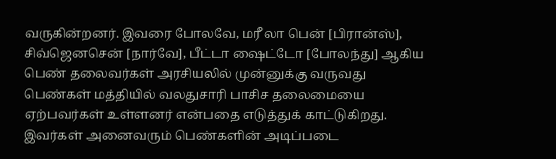வருகின்றனர். இவரை போலவே, மரீ லா பென் [பிரான்ஸ்], சிவ்ஜெனசென் [நார்வே], பீட்டா ஷைட்டோ [போலந்து] ஆகிய பெண் தலைவர்கள் அரசியலில் முன்னுக்கு வருவது பெண்கள் மத்தியில் வலதுசாரி பாசிச தலைமையை ஏற்பவர்கள் உள்ளனர் என்பதை எடுத்துக் காட்டுகிறது. இவர்கள் அனைவரும் பெண்களின் அடிப்படை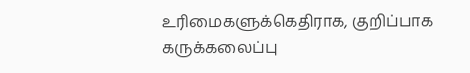உரிமைகளுக்கெதிராக, குறிப்பாக கருக்கலைப்பு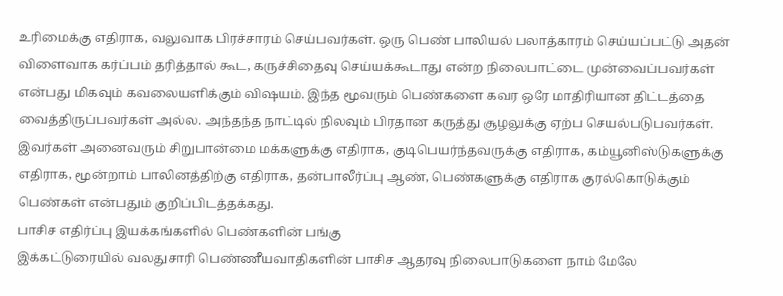உரிமைக்கு எதிராக, வலுவாக பிரச்சாரம் செய்பவர்கள். ஒரு பெண் பாலியல் பலாத்காரம் செய்யப்பட்டு அதன் விளைவாக கர்ப்பம் தரித்தால் கூட, கருச்சிதைவு செய்யக்கூடாது என்ற நிலைபாட்டை முன்வைப்பவர்கள் என்பது மிகவும் கவலையளிக்கும் விஷயம். இந்த மூவரும் பெண்களை கவர ஒரே மாதிரியான திட்டத்தை வைத்திருப்பவர்கள் அல்ல. அந்தந்த நாட்டில் நிலவும் பிரதான கருத்து சூழலுக்கு ஏற்ப செயல்படுபவர்கள். இவர்கள் அனைவரும் சிறுபான்மை மக்களுக்கு எதிராக, குடிபெயர்ந்தவருக்கு எதிராக, கம்யூனிஸ்டுகளுக்கு எதிராக, மூன்றாம் பாலினத்திற்கு எதிராக, தன்பாலீர்ப்பு ஆண், பெண்களுக்கு எதிராக குரல்கொடுக்கும் பெண்கள் என்பதும் குறிப்பிடத்தக்கது.
பாசிச எதிர்ப்பு இயக்கங்களில் பெண்களின் பங்கு
இக்கட்டுரையில் வலதுசாரி பெண்ணீயவாதிகளின் பாசிச ஆதரவு நிலைபாடுகளை நாம் மேலே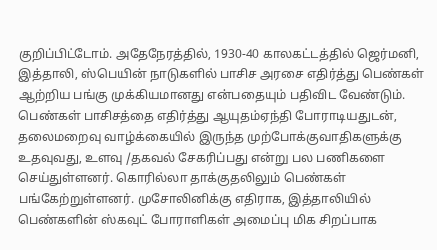குறிப்பிட்டோம். அதேநேரத்தில், 1930-40 காலகட்டத்தில் ஜெர்மனி, இத்தாலி, ஸ்பெயின் நாடுகளில் பாசிச அரசை எதிர்த்து பெண்கள் ஆற்றிய பங்கு முக்கியமானது என்பதையும் பதிவிட வேண்டும். பெண்கள் பாசிசத்தை எதிர்த்து ஆயுதம்ஏந்தி போராடியதுடன், தலைமறைவு வாழ்க்கையில் இருந்த முற்போக்குவாதிகளுக்கு உதவுவது, உளவு /தகவல் சேகரிப்பது என்று பல பணிகளை செய்துள்ளனர். கொரில்லா தாக்குதலிலும் பெண்கள் பங்கேற்றுள்ளனர். முசோலினிக்கு எதிராக, இத்தாலியில் பெண்களின் ஸ்கவுட் போராளிகள் அமைப்பு மிக சிறப்பாக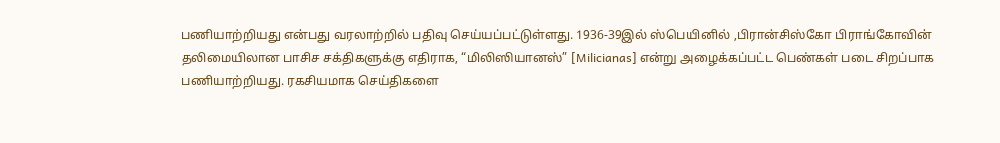பணியாற்றியது என்பது வரலாற்றில் பதிவு செய்யப்பட்டுள்ளது. 1936-39இல் ஸ்பெயினில் ,பிரான்சிஸ்கோ பிராங்கோவின் தலிமையிலான பாசிச சக்திகளுக்கு எதிராக, “மிலிஸியானஸ்” [Milicianas] என்று அழைக்கப்பட்ட பெண்கள் படை சிறப்பாக பணியாற்றியது. ரகசியமாக செய்திகளை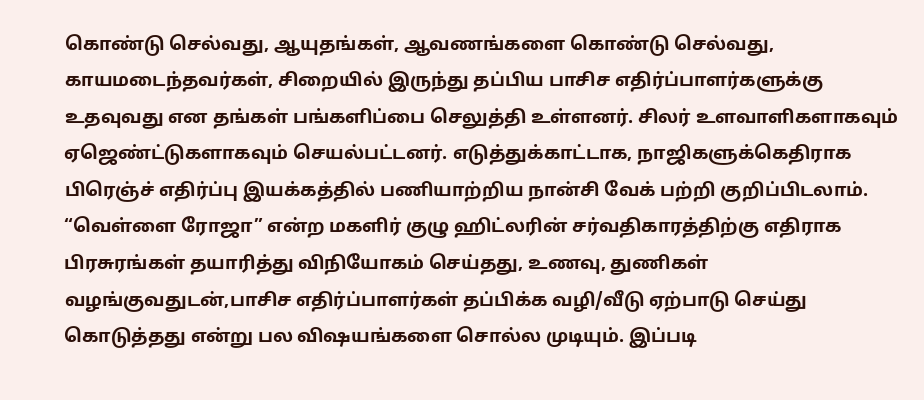கொண்டு செல்வது, ஆயுதங்கள், ஆவணங்களை கொண்டு செல்வது, காயமடைந்தவர்கள், சிறையில் இருந்து தப்பிய பாசிச எதிர்ப்பாளர்களுக்கு உதவுவது என தங்கள் பங்களிப்பை செலுத்தி உள்ளனர். சிலர் உளவாளிகளாகவும் ஏஜெண்ட்டுகளாகவும் செயல்பட்டனர். எடுத்துக்காட்டாக, நாஜிகளுக்கெதிராக பிரெஞ்ச் எதிர்ப்பு இயக்கத்தில் பணியாற்றிய நான்சி வேக் பற்றி குறிப்பிடலாம். “வெள்ளை ரோஜா” என்ற மகளிர் குழு ஹிட்லரின் சர்வதிகாரத்திற்கு எதிராக பிரசுரங்கள் தயாரித்து விநியோகம் செய்தது, உணவு, துணிகள் வழங்குவதுடன்,பாசிச எதிர்ப்பாளர்கள் தப்பிக்க வழி/வீடு ஏற்பாடு செய்து கொடுத்தது என்று பல விஷயங்களை சொல்ல முடியும். இப்படி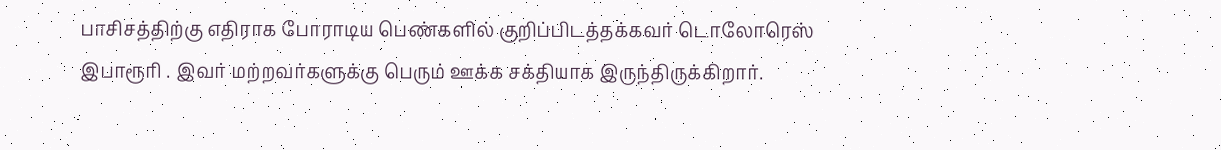பாசிசத்திற்கு எதிராக போராடிய பெண்களில் குறிப்பிடத்தக்கவர் டொலோரெஸ் இபாரூரி . இவர் மற்றவர்களுக்கு பெரும் ஊக்க சக்தியாக இருந்திருக்கிறார்.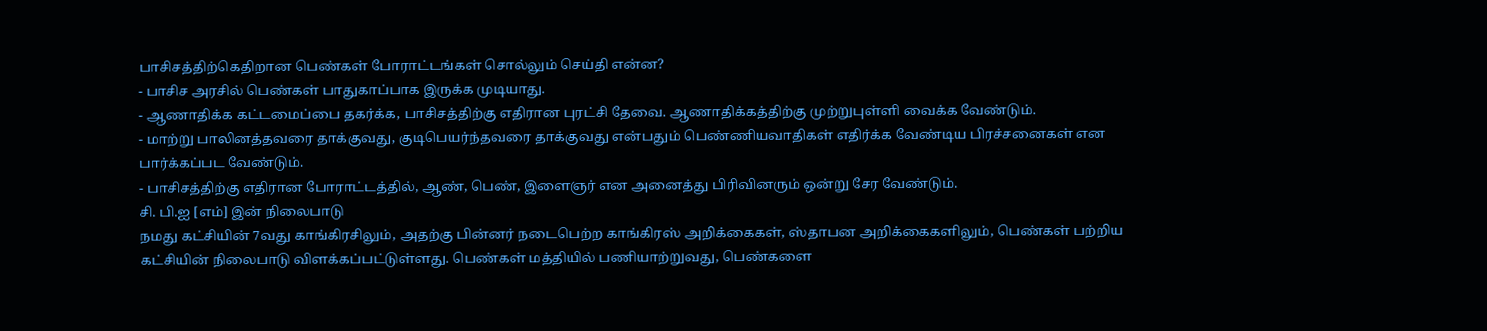பாசிசத்திற்கெதிறான பெண்கள் போராட்டங்கள் சொல்லும் செய்தி என்ன?
- பாசிச அரசில் பெண்கள் பாதுகாப்பாக இருக்க முடியாது.
- ஆணாதிக்க கட்டமைப்பை தகர்க்க, பாசிசத்திற்கு எதிரான புரட்சி தேவை. ஆணாதிக்கத்திற்கு முற்றுபுள்ளி வைக்க வேண்டும்.
- மாற்று பாலினத்தவரை தாக்குவது, குடிபெயர்ந்தவரை தாக்குவது என்பதும் பெண்ணியவாதிகள் எதிர்க்க வேண்டிய பிரச்சனைகள் என பார்க்கப்பட வேண்டும்.
- பாசிசத்திற்கு எதிரான போராட்டத்தில், ஆண், பெண், இளைஞர் என அனைத்து பிரிவினரும் ஒன்று சேர வேண்டும்.
சி. பி.ஐ [எம்] இன் நிலைபாடு
நமது கட்சியின் 7வது காங்கிரசிலும், அதற்கு பின்னர் நடைபெற்ற காங்கிரஸ் அறிக்கைகள், ஸ்தாபன அறிக்கைகளிலும், பெண்கள் பற்றிய கட்சியின் நிலைபாடு விளக்கப்பட்டுள்ளது. பெண்கள் மத்தியில் பணியாற்றுவது, பெண்களை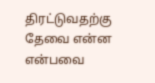திரட்டுவதற்கு தேவை என்ன என்பவை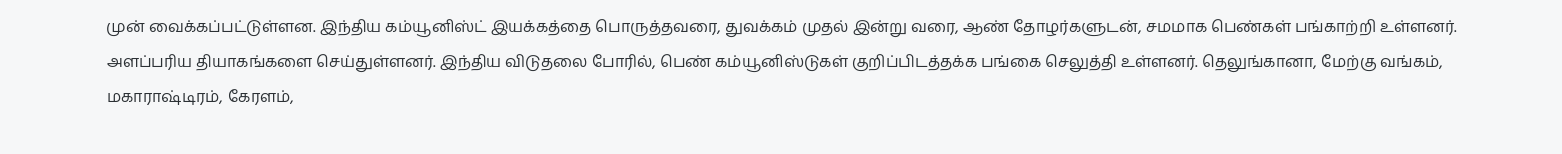முன் வைக்கப்பட்டுள்ளன. இந்திய கம்யூனிஸ்ட் இயக்கத்தை பொருத்தவரை, துவக்கம் முதல் இன்று வரை, ஆண் தோழர்களுடன், சமமாக பெண்கள் பங்காற்றி உள்ளனர். அளப்பரிய தியாகங்களை செய்துள்ளனர். இந்திய விடுதலை போரில், பெண் கம்யூனிஸ்டுகள் குறிப்பிடத்தக்க பங்கை செலுத்தி உள்ளனர். தெலுங்கானா, மேற்கு வங்கம், மகாராஷ்டிரம், கேரளம்,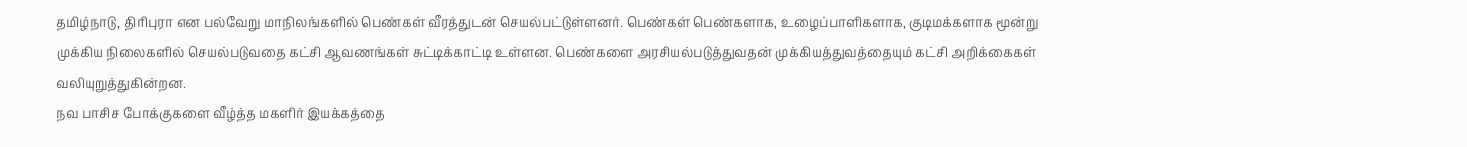தமிழ்நாடு, திரிபுரா என பல்வேறு மாநிலங்களில் பெண்கள் வீரத்துடன் செயல்பட்டுள்ளனர். பெண்கள் பெண்களாக, உழைப்பாளிகளாக, குடிமக்களாக மூன்று முக்கிய நிலைகளில் செயல்படுவதை கட்சி ஆவணங்கள் சுட்டிக்காட்டி உள்ளன. பெண்களை அரசியல்படுத்துவதன் முக்கியத்துவத்தையும் கட்சி அறிக்கைகள் வலியுறுத்துகின்றன.
நவ பாசிச போக்குகளை வீழ்த்த மகளிர் இயக்கத்தை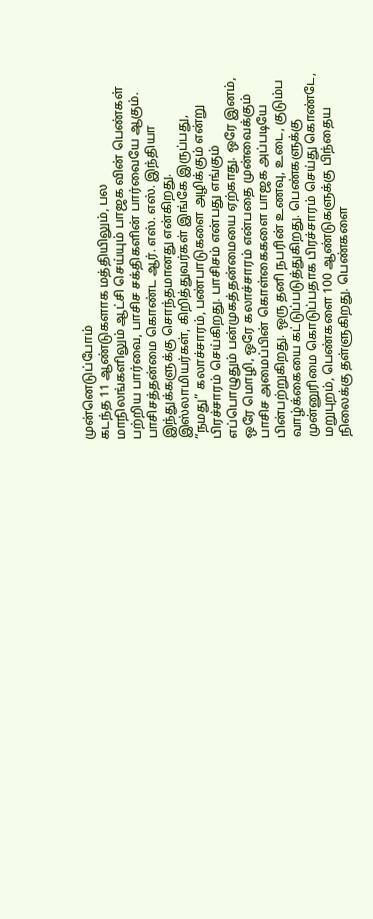முன்னெடுப்போம்
கடந்த 11 ஆண்டுகளாக மத்தியிலும், பல மாநிலங்களிலும் ஆட்சி செய்யும் பாஜக வின் பெண்கள் பற்றிய பார்வை, பாசிச சக்திகளின் பார்வையே ஆகும். பாசிசத்தன்மை கொண்ட ஆர். எஸ். எஸ். இந்தியா இந்துக்களுக்கு சொந்தமானது என்கிறது. இஸ்லாமியர்கள், கிறித்துவர்கள் இங்கே இருப்பது, “நமது” கலாச்சாரம், பண்பாடுகளை அழிக்கும் என்று பிரச்சாரம் செய்கிறது. பாசிசம் என்பது எங்கும் எப்பொழுதும் பன்முகத்தன்மையை ஏற்காது. ஒரே இனம், ஒரே மொழி, ஒரே கலாச்சாரம் என்பதை முன்வைக்கும் பாசிச அமைப்பின் கொள்கைகளை பாஜக அப்படியே பின்பற்றுகிறது. ஒரு தனி நபரின் உணவு, உடை, குடும்ப வாழ்க்கையை கட்டுப்படுத்துகிறது. பெண்களுக்கு முன்னுரிமை கொடுப்பதாக பிரச்சாரம் செய்து கொண்டே, மறுபுறம், பெண்களை 100 ஆண்டுகளுக்கு பிந்தைய நிலைக்கு தள்ளுகிறது. பெண்களை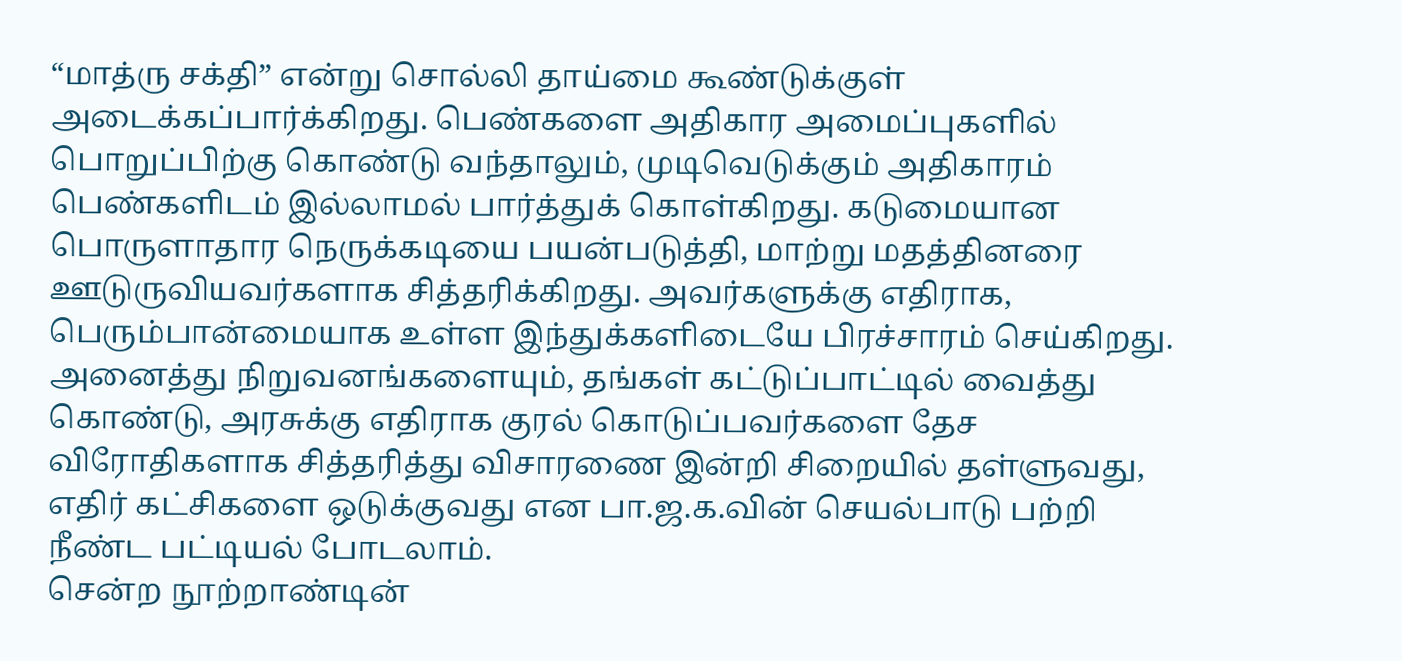“மாத்ரு சக்தி” என்று சொல்லி தாய்மை கூண்டுக்குள் அடைக்கப்பார்க்கிறது. பெண்களை அதிகார அமைப்புகளில் பொறுப்பிற்கு கொண்டு வந்தாலும், முடிவெடுக்கும் அதிகாரம் பெண்களிடம் இல்லாமல் பார்த்துக் கொள்கிறது. கடுமையான பொருளாதார நெருக்கடியை பயன்படுத்தி, மாற்று மதத்தினரை ஊடுருவியவர்களாக சித்தரிக்கிறது. அவர்களுக்கு எதிராக, பெரும்பான்மையாக உள்ள இந்துக்களிடையே பிரச்சாரம் செய்கிறது. அனைத்து நிறுவனங்களையும், தங்கள் கட்டுப்பாட்டில் வைத்து கொண்டு, அரசுக்கு எதிராக குரல் கொடுப்பவர்களை தேச விரோதிகளாக சித்தரித்து விசாரணை இன்றி சிறையில் தள்ளுவது, எதிர் கட்சிகளை ஒடுக்குவது என பா.ஜ.க.வின் செயல்பாடு பற்றி நீண்ட பட்டியல் போடலாம்.
சென்ற நூற்றாண்டின்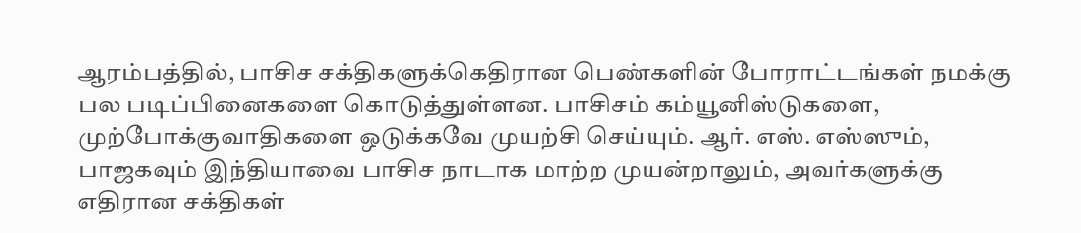ஆரம்பத்தில், பாசிச சக்திகளுக்கெதிரான பெண்களின் போராட்டங்கள் நமக்கு பல படிப்பினைகளை கொடுத்துள்ளன. பாசிசம் கம்யூனிஸ்டுகளை, முற்போக்குவாதிகளை ஒடுக்கவே முயற்சி செய்யும். ஆர். எஸ். எஸ்ஸும், பாஜகவும் இந்தியாவை பாசிச நாடாக மாற்ற முயன்றாலும், அவர்களுக்கு எதிரான சக்திகள்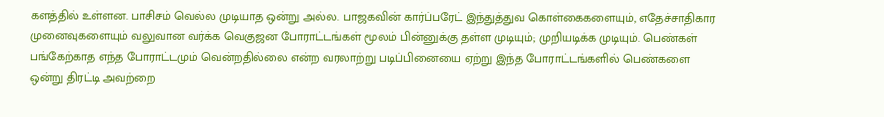களத்தில் உள்ளன. பாசிசம் வெல்ல முடியாத ஒன்று அல்ல. பாஜகவின் கார்ப்பரேட் இந்துத்துவ கொள்கைகளையும், எதேச்சாதிகார முனைவுகளையும் வலுவான வர்க்க வெகுஜன போராட்டங்கள் மூலம் பின்னுக்கு தள்ள முடியும்; முறியடிக்க முடியும். பெண்கள் பங்கேற்காத எந்த போராட்டமும் வென்றதில்லை என்ற வரலாற்று படிப்பினையை ஏற்று இந்த போராட்டங்களில் பெண்களை ஒன்று திரட்டி அவற்றை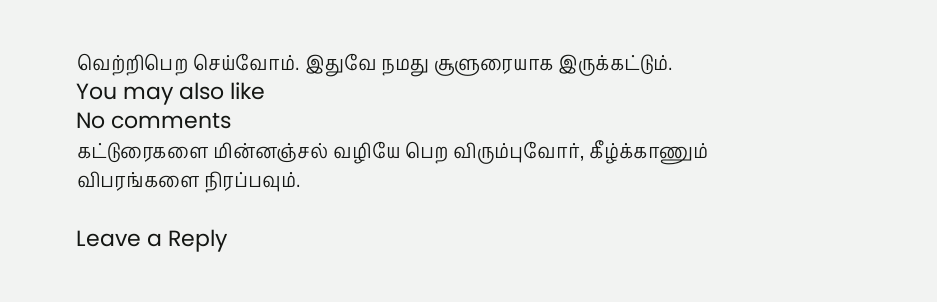வெற்றிபெற செய்வோம். இதுவே நமது சூளுரையாக இருக்கட்டும்.
You may also like
No comments
கட்டுரைகளை மின்னஞ்சல் வழியே பெற விரும்புவோர், கீழ்க்காணும் விபரங்களை நிரப்பவும்.

Leave a Reply